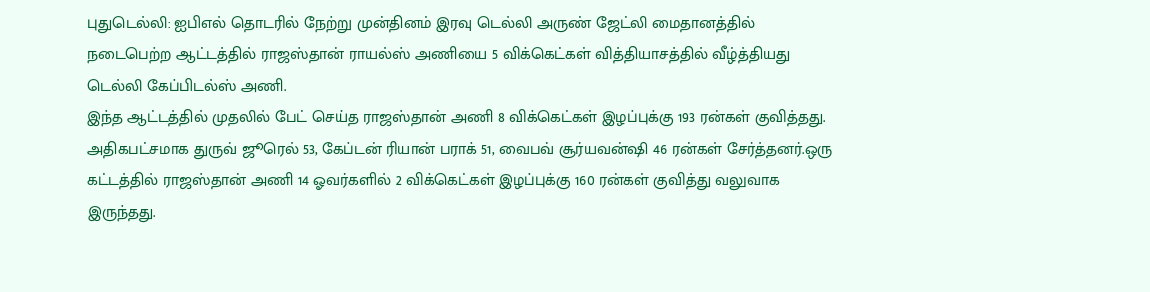புதுடெல்லி: ஐபிஎல் தொடரில் நேற்று முன்தினம் இரவு டெல்லி அருண் ஜேட்லி மைதானத்தில் நடைபெற்ற ஆட்டத்தில் ராஜஸ்தான் ராயல்ஸ் அணியை 5 விக்கெட்கள் வித்தியாசத்தில் வீழ்த்தியது டெல்லி கேப்பிடல்ஸ் அணி.
இந்த ஆட்டத்தில் முதலில் பேட் செய்த ராஜஸ்தான் அணி 8 விக்கெட்கள் இழப்புக்கு 193 ரன்கள் குவித்தது. அதிகபட்சமாக துருவ் ஜூரெல் 53, கேப்டன் ரியான் பராக் 51, வைபவ் சூர்யவன்ஷி 46 ரன்கள் சேர்த்தனர்.ஒரு கட்டத்தில் ராஜஸ்தான் அணி 14 ஓவர்களில் 2 விக்கெட்கள் இழப்புக்கு 160 ரன்கள் குவித்து வலுவாக இருந்தது.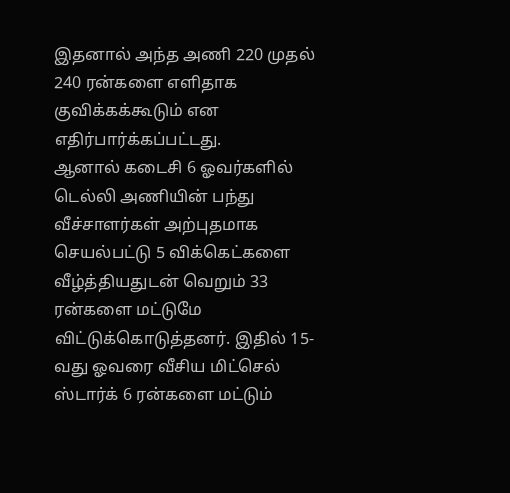இதனால் அந்த அணி 220 முதல் 240 ரன்களை எளிதாக குவிக்கக்கூடும் என எதிர்பார்க்கப்பட்டது.
ஆனால் கடைசி 6 ஓவர்களில் டெல்லி அணியின் பந்து வீச்சாளர்கள் அற்புதமாக செயல்பட்டு 5 விக்கெட்களை வீழ்த்தியதுடன் வெறும் 33 ரன்களை மட்டுமே விட்டுக்கொடுத்தனர். இதில் 15-வது ஓவரை வீசிய மிட்செல் ஸ்டார்க் 6 ரன்களை மட்டும்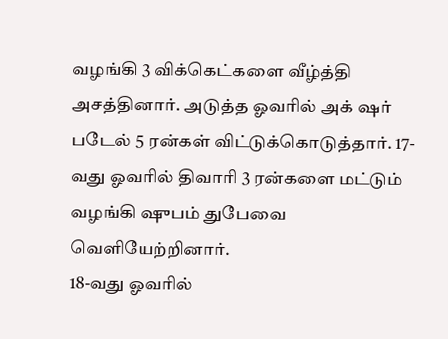வழங்கி 3 விக்கெட்களை வீழ்த்தி அசத்தினார். அடுத்த ஓவரில் அக் ஷர் படேல் 5 ரன்கள் விட்டுக்கொடுத்தார். 17-வது ஓவரில் திவாரி 3 ரன்களை மட்டும் வழங்கி ஷுபம் துபேவை வெளியேற்றினார்.
18-வது ஓவரில்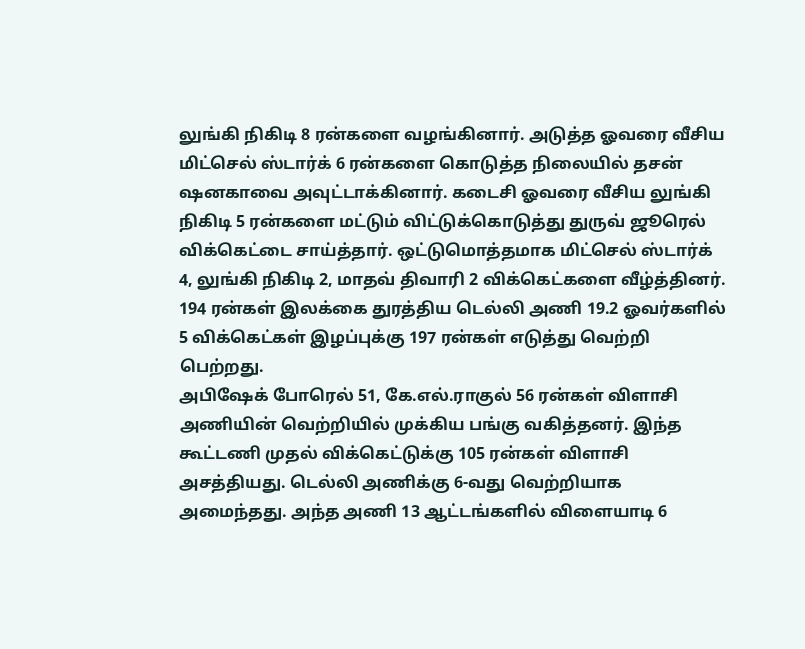லுங்கி நிகிடி 8 ரன்களை வழங்கினார். அடுத்த ஓவரை வீசிய மிட்செல் ஸ்டார்க் 6 ரன்களை கொடுத்த நிலையில் தசன் ஷனகாவை அவுட்டாக்கினார். கடைசி ஓவரை வீசிய லுங்கி நிகிடி 5 ரன்களை மட்டும் விட்டுக்கொடுத்து துருவ் ஜூரெல் விக்கெட்டை சாய்த்தார். ஒட்டுமொத்தமாக மிட்செல் ஸ்டார்க் 4, லுங்கி நிகிடி 2, மாதவ் திவாரி 2 விக்கெட்களை வீழ்த்தினர். 194 ரன்கள் இலக்கை துரத்திய டெல்லி அணி 19.2 ஓவர்களில் 5 விக்கெட்கள் இழப்புக்கு 197 ரன்கள் எடுத்து வெற்றி பெற்றது.
அபிஷேக் போரெல் 51, கே.எல்.ராகுல் 56 ரன்கள் விளாசி அணியின் வெற்றியில் முக்கிய பங்கு வகித்தனர். இந்த கூட்டணி முதல் விக்கெட்டுக்கு 105 ரன்கள் விளாசி அசத்தியது. டெல்லி அணிக்கு 6-வது வெற்றியாக அமைந்தது. அந்த அணி 13 ஆட்டங்களில் விளையாடி 6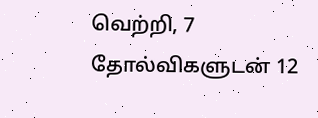வெற்றி, 7 தோல்விகளுடன் 12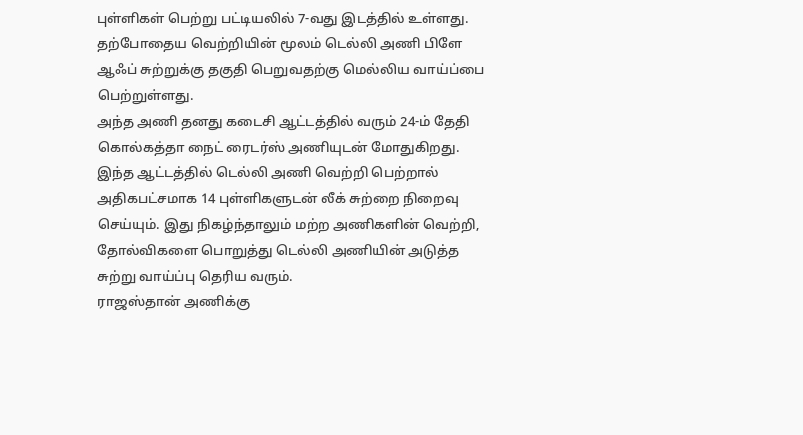புள்ளிகள் பெற்று பட்டியலில் 7-வது இடத்தில் உள்ளது. தற்போதைய வெற்றியின் மூலம் டெல்லி அணி பிளே ஆஃப் சுற்றுக்கு தகுதி பெறுவதற்கு மெல்லிய வாய்ப்பை பெற்றுள்ளது.
அந்த அணி தனது கடைசி ஆட்டத்தில் வரும் 24-ம் தேதி கொல்கத்தா நைட் ரைடர்ஸ் அணியுடன் மோதுகிறது. இந்த ஆட்டத்தில் டெல்லி அணி வெற்றி பெற்றால் அதிகபட்சமாக 14 புள்ளிகளுடன் லீக் சுற்றை நிறைவு செய்யும். இது நிகழ்ந்தாலும் மற்ற அணிகளின் வெற்றி, தோல்விகளை பொறுத்து டெல்லி அணியின் அடுத்த சுற்று வாய்ப்பு தெரிய வரும்.
ராஜஸ்தான் அணிக்கு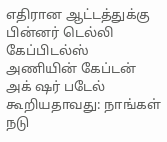எதிரான ஆட்டத்துக்கு பின்னர் டெல்லி கேப்பிடல்ஸ் அணியின் கேப்டன் அக் ஷர் படேல் கூறியதாவது: நாங்கள் நடு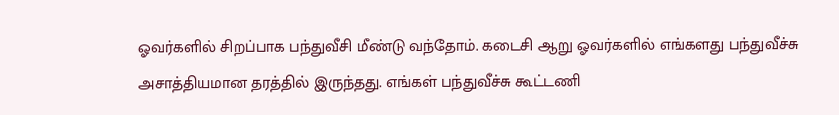ஓவர்களில் சிறப்பாக பந்துவீசி மீண்டு வந்தோம். கடைசி ஆறு ஓவர்களில் எங்களது பந்துவீச்சு அசாத்தியமான தரத்தில் இருந்தது. எங்கள் பந்துவீச்சு கூட்டணி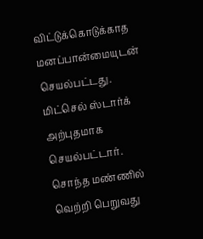விட்டுக்கொடுக்காத மனப்பான்மையுடன் செயல்பட்டது. மிட்செல் ஸ்டார்க் அற்புதமாக செயல்பட்டார்.
சொந்த மண்ணில் வெற்றி பெறுவது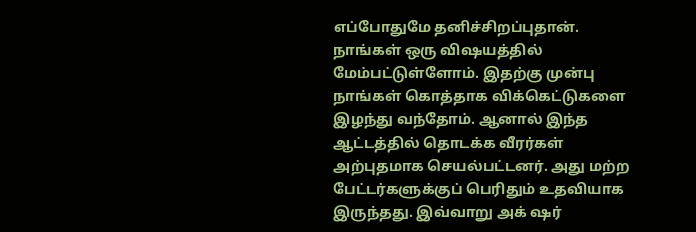எப்போதுமே தனிச்சிறப்புதான். நாங்கள் ஒரு விஷயத்தில் மேம்பட்டுள்ளோம். இதற்கு முன்பு நாங்கள் கொத்தாக விக்கெட்டுகளை இழந்து வந்தோம். ஆனால் இந்த ஆட்டத்தில் தொடக்க வீரர்கள் அற்புதமாக செயல்பட்டனர். அது மற்ற பேட்டர்களுக்குப் பெரிதும் உதவியாக இருந்தது. இவ்வாறு அக் ஷர்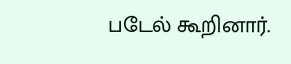படேல் கூறினார்.